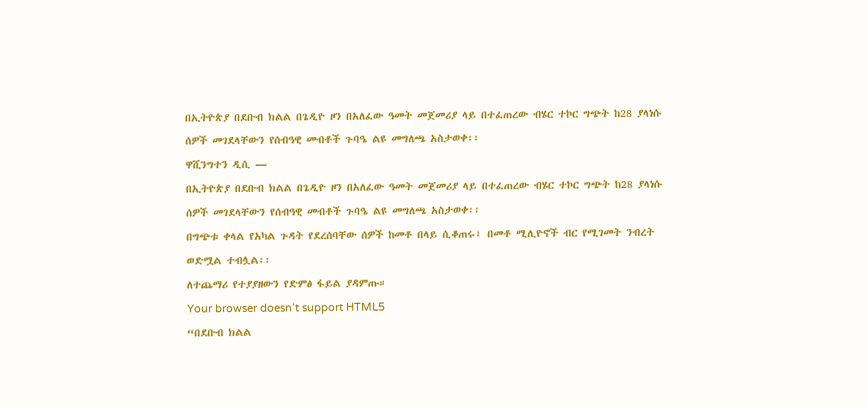በኢትዮጵያ በደቡብ ክልል በጌዲዮ ዞን በአለፈው ዓመት መጀመሪያ ላይ በተፈጠረው ብሄር ተኮር ግጭት ከ28 ያላነሱ ሰዎች መገደላቸውን የሰብዓዊ መብቶች ጉባዔ ልዩ መግለጫ አስታወቀ፡፡
ዋሺንግተን ዲሲ —
በኢትዮጵያ በደቡብ ክልል በጌዲዮ ዞን በአለፈው ዓመት መጀመሪያ ላይ በተፈጠረው ብሄር ተኮር ግጭት ከ28 ያላነሱ ሰዎች መገደላቸውን የሰብዓዊ መብቶች ጉባዔ ልዩ መግለጫ አስታወቀ፡፡
በግጭቱ ቀላል የአካል ጉዳት የደረሰባቸው ሰዎች ከመቶ በላይ ሲቆጠሩ፣ በመቶ ሚሊዮኖች ብር የሚገመት ንብረት ወድሟል ተብሏል፡፡
ለተጨማሪ የተያያዘውን የድምፅ ፋይል ያዳምጡ።
Your browser doesn’t support HTML5
“በደቡብ ክልል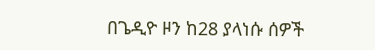በጌዲዮ ዞን ከ28 ያላነሱ ሰዎች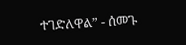ተገድለዋል” - ሰመጉ